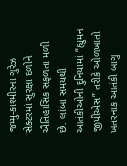જમ્મુ-કાશ્મીરના ગુરેઝ સેક્ટરમાં સુરક્ષા દળોને ઐતિહાસિક સફળતા મળી છે. લાંબા સમયથી આતંકીઓની દુનિયામાં “હ્યુમન જીપીએસ” તરીકે ઓળખાતો ખતરનાક આતંકી બાગુ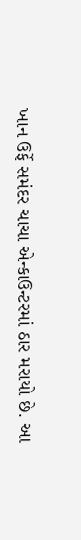ખાન ઉર્ફે સમંદર ચાચા એન્કાઉન્ટરમાં ઠાર મરાયો છે. આ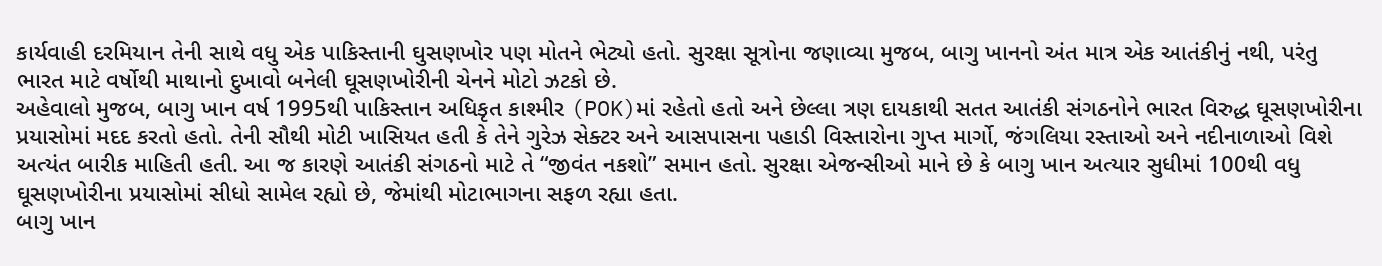કાર્યવાહી દરમિયાન તેની સાથે વધુ એક પાકિસ્તાની ઘુસણખોર પણ મોતને ભેટ્યો હતો. સુરક્ષા સૂત્રોના જણાવ્યા મુજબ, બાગુ ખાનનો અંત માત્ર એક આતંકીનું નથી, પરંતુ ભારત માટે વર્ષોથી માથાનો દુખાવો બનેલી ઘૂસણખોરીની ચેનને મોટો ઝટકો છે.
અહેવાલો મુજબ, બાગુ ખાન વર્ષ 1995થી પાકિસ્તાન અધિકૃત કાશ્મીર (POK)માં રહેતો હતો અને છેલ્લા ત્રણ દાયકાથી સતત આતંકી સંગઠનોને ભારત વિરુદ્ધ ઘૂસણખોરીના પ્રયાસોમાં મદદ કરતો હતો. તેની સૌથી મોટી ખાસિયત હતી કે તેને ગુરેઝ સેક્ટર અને આસપાસના પહાડી વિસ્તારોના ગુપ્ત માર્ગો, જંગલિયા રસ્તાઓ અને નદીનાળાઓ વિશે અત્યંત બારીક માહિતી હતી. આ જ કારણે આતંકી સંગઠનો માટે તે “જીવંત નકશો” સમાન હતો. સુરક્ષા એજન્સીઓ માને છે કે બાગુ ખાન અત્યાર સુધીમાં 100થી વધુ ઘૂસણખોરીના પ્રયાસોમાં સીધો સામેલ રહ્યો છે, જેમાંથી મોટાભાગના સફળ રહ્યા હતા.
બાગુ ખાન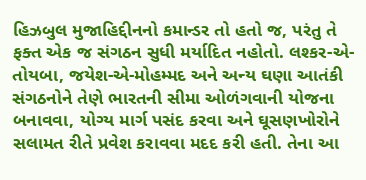હિઝબુલ મુજાહિદ્દીનનો કમાન્ડર તો હતો જ, પરંતુ તે ફક્ત એક જ સંગઠન સુધી મર્યાદિત નહોતો. લશ્કર-એ-તોયબા, જયેશ-એ-મોહમ્મદ અને અન્ય ઘણા આતંકી સંગઠનોને તેણે ભારતની સીમા ઓળંગવાની યોજના બનાવવા, યોગ્ય માર્ગ પસંદ કરવા અને ઘૂસણખોરોને સલામત રીતે પ્રવેશ કરાવવા મદદ કરી હતી. તેના આ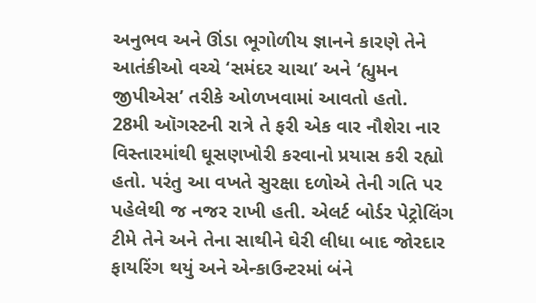અનુભવ અને ઊંડા ભૂગોળીય જ્ઞાનને કારણે તેને આતંકીઓ વચ્ચે ‘સમંદર ચાચા’ અને ‘હ્યુમન જીપીએસ’ તરીકે ઓળખવામાં આવતો હતો.
28મી ઑગસ્ટની રાત્રે તે ફરી એક વાર નૌશેરા નાર વિસ્તારમાંથી ઘૂસણખોરી કરવાનો પ્રયાસ કરી રહ્યો હતો. પરંતુ આ વખતે સુરક્ષા દળોએ તેની ગતિ પર પહેલેથી જ નજર રાખી હતી. એલર્ટ બોર્ડર પેટ્રોલિંગ ટીમે તેને અને તેના સાથીને ઘેરી લીધા બાદ જોરદાર ફાયરિંગ થયું અને એન્કાઉન્ટરમાં બંને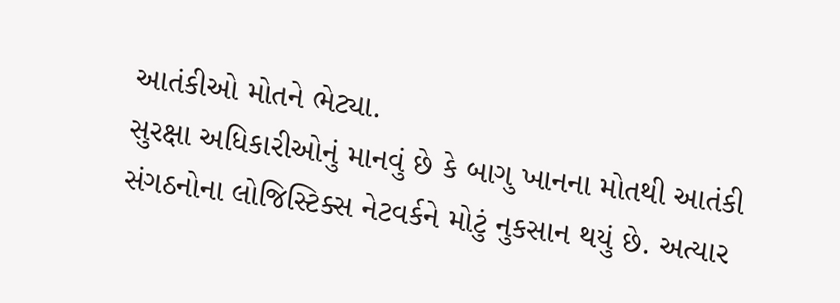આતંકીઓ મોતને ભેટ્યા.
સુરક્ષા અધિકારીઓનું માનવું છે કે બાગુ ખાનના મોતથી આતંકી સંગઠનોના લોજિસ્ટિક્સ નેટવર્કને મોટું નુકસાન થયું છે. અત્યાર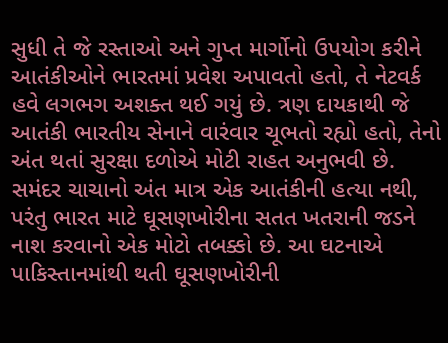સુધી તે જે રસ્તાઓ અને ગુપ્ત માર્ગોનો ઉપયોગ કરીને આતંકીઓને ભારતમાં પ્રવેશ અપાવતો હતો, તે નેટવર્ક હવે લગભગ અશક્ત થઈ ગયું છે. ત્રણ દાયકાથી જે આતંકી ભારતીય સેનાને વારંવાર ચૂભતો રહ્યો હતો, તેનો અંત થતાં સુરક્ષા દળોએ મોટી રાહત અનુભવી છે.
સમંદર ચાચાનો અંત માત્ર એક આતંકીની હત્યા નથી, પરંતુ ભારત માટે ઘૂસણખોરીના સતત ખતરાની જડને નાશ કરવાનો એક મોટો તબક્કો છે. આ ઘટનાએ પાકિસ્તાનમાંથી થતી ઘૂસણખોરીની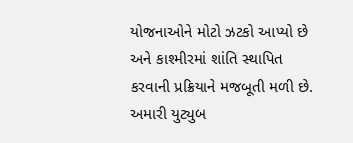યોજનાઓને મોટો ઝટકો આપ્યો છે અને કાશ્મીરમાં શાંતિ સ્થાપિત કરવાની પ્રક્રિયાને મજબૂતી મળી છે.
અમારી યુટ્યુબ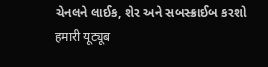ચેનલને લાઈક, શેર અને સબસ્ક્રાઈબ કરશો
हमारी यूट्यूब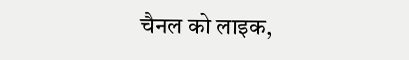चैनल को लाइक,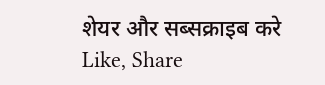शेयर और सब्सक्राइब करे
Like, Share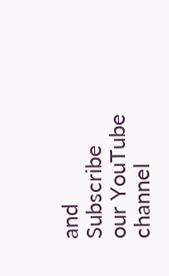and Subscribe our YouTube channel